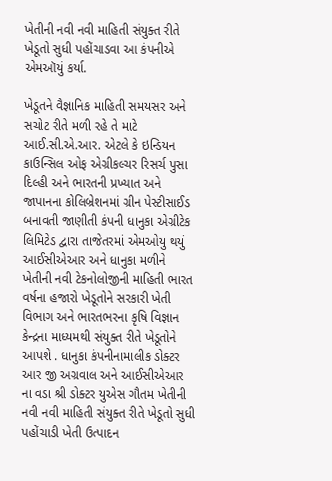ખેતીની નવી નવી માહિતી સંયુક્ત રીતે ખેડૂતો સુધી પહોંચાડવા આ કંપનીએ એમઑયું કર્યા.

ખેડૂતને વૈજ્ઞાનિક માહિતી સમયસર અને સચોટ રીતે મળી રહે તે માટે આઈ.સી.એ.આર. એટલે કે ઇન્ડિયન કાઉન્સિલ ઓફ એગ્રીકલ્ચર રિસર્ચ પુસા દિલ્હી અને ભારતની પ્રખ્યાત અને જાપાનના કોલિબ્રેશનમાં ગ્રીન પેસ્ટીસાઈડ બનાવતી જાણીતી કંપની ધાનુકા એગ્રીટેક લિમિટેડ દ્વારા તાજેતરમાં એમઓયુ થયું આઈસીએઆર અને ધાનુકા મળીને ખેતીની નવી ટેકનોલોજીની માહિતી ભારત વર્ષના હજારો ખેડૂતોને સરકારી ખેતી વિભાગ અને ભારતભરના કૃષિ વિજ્ઞાન કેન્દ્રના માધ્યમથી સંયુક્ત રીતે ખેડૂતોને આપશે . ધાનુકા કંપનીનામાલીક ડોક્ટર આર જી અગ્રવાલ અને આઈસીએઆર ના વડા શ્રી ડોક્ટર યુએસ ગૌતમ ખેતીની નવી નવી માહિતી સંયુક્ત રીતે ખેડૂતો સુધી પહોંચાડી ખેતી ઉત્પાદન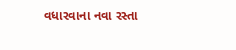વધારવાના નવા રસ્તા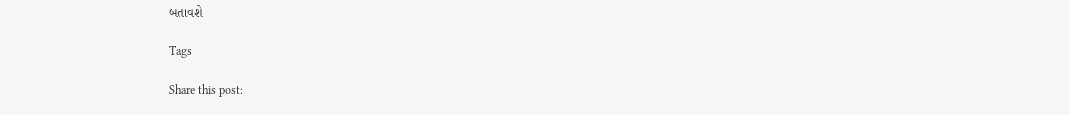બતાવશે

Tags

Share this post: